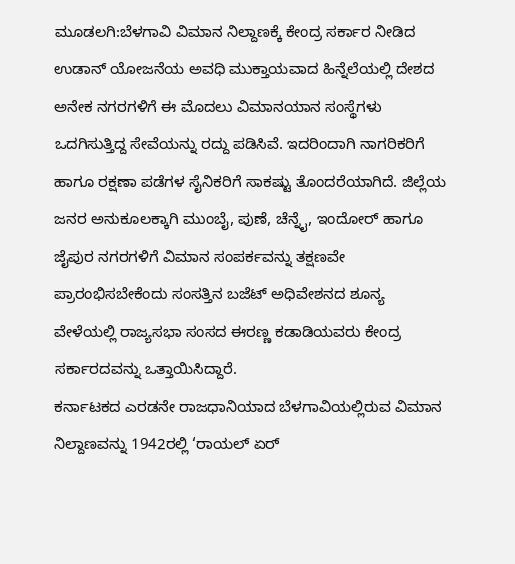ಮೂಡಲಗಿ:ಬೆಳಗಾವಿ ವಿಮಾನ ನಿಲ್ದಾಣಕ್ಕೆ ಕೇಂದ್ರ ಸರ್ಕಾರ ನೀಡಿದ ಉಡಾನ್ ಯೋಜನೆಯ ಅವಧಿ ಮುಕ್ತಾಯವಾದ ಹಿನ್ನೆಲೆಯಲ್ಲಿ ದೇಶದ ಅನೇಕ ನಗರಗಳಿಗೆ ಈ ಮೊದಲು ವಿಮಾನಯಾನ ಸಂಸ್ಥೆಗಳು ಒದಗಿಸುತ್ತಿದ್ದ ಸೇವೆಯನ್ನು ರದ್ದು ಪಡಿಸಿವೆ. ಇದರಿಂದಾಗಿ ನಾಗರಿಕರಿಗೆ ಹಾಗೂ ರಕ್ಷಣಾ ಪಡೆಗಳ ಸೈನಿಕರಿಗೆ ಸಾಕಷ್ಟು ತೊಂದರೆಯಾಗಿದೆ. ಜಿಲ್ಲೆಯ ಜನರ ಅನುಕೂಲಕ್ಕಾಗಿ ಮುಂಬೈ, ಪುಣೆ, ಚೆನ್ನೈ, ಇಂದೋರ್ ಹಾಗೂ ಜೈಪುರ ನಗರಗಳಿಗೆ ವಿಮಾನ ಸಂಪರ್ಕವನ್ನು ತಕ್ಷಣವೇ ಪ್ರಾರಂಭಿಸಬೇಕೆಂದು ಸಂಸತ್ತಿನ ಬಜೆಟ್ ಅಧಿವೇಶನದ ಶೂನ್ಯ ವೇಳೆಯಲ್ಲಿ ರಾಜ್ಯಸಭಾ ಸಂಸದ ಈರಣ್ಣ ಕಡಾಡಿಯವರು ಕೇಂದ್ರ ಸರ್ಕಾರದವನ್ನು ಒತ್ತಾಯಿಸಿದ್ದಾರೆ.
ಕರ್ನಾಟಕದ ಎರಡನೇ ರಾಜಧಾನಿಯಾದ ಬೆಳಗಾವಿಯಲ್ಲಿರುವ ವಿಮಾನ ನಿಲ್ದಾಣವನ್ನು 1942ರಲ್ಲಿ ‘ರಾಯಲ್ ಏರ್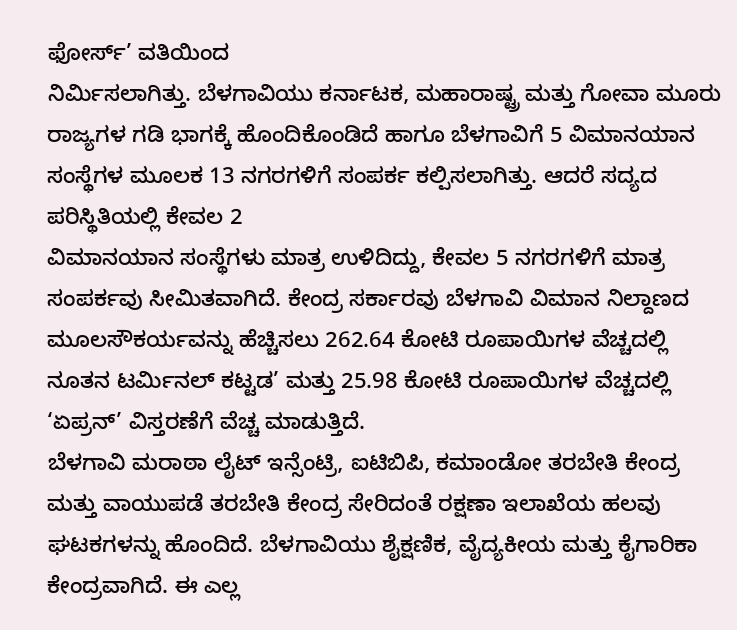ಫೋರ್ಸ್’ ವತಿಯಿಂದ
ನಿರ್ಮಿಸಲಾಗಿತ್ತು. ಬೆಳಗಾವಿಯು ಕರ್ನಾಟಕ, ಮಹಾರಾಷ್ಟ್ರ ಮತ್ತು ಗೋವಾ ಮೂರು ರಾಜ್ಯಗಳ ಗಡಿ ಭಾಗಕ್ಕೆ ಹೊಂದಿಕೊಂಡಿದೆ ಹಾಗೂ ಬೆಳಗಾವಿಗೆ 5 ವಿಮಾನಯಾನ ಸಂಸ್ಥೆಗಳ ಮೂಲಕ 13 ನಗರಗಳಿಗೆ ಸಂಪರ್ಕ ಕಲ್ಪಿಸಲಾಗಿತ್ತು. ಆದರೆ ಸದ್ಯದ ಪರಿಸ್ಥಿತಿಯಲ್ಲಿ ಕೇವಲ 2
ವಿಮಾನಯಾನ ಸಂಸ್ಥೆಗಳು ಮಾತ್ರ ಉಳಿದಿದ್ದು, ಕೇವಲ 5 ನಗರಗಳಿಗೆ ಮಾತ್ರ ಸಂಪರ್ಕವು ಸೀಮಿತವಾಗಿದೆ. ಕೇಂದ್ರ ಸರ್ಕಾರವು ಬೆಳಗಾವಿ ವಿಮಾನ ನಿಲ್ದಾಣದ ಮೂಲಸೌಕರ್ಯವನ್ನು ಹೆಚ್ಚಿಸಲು 262.64 ಕೋಟಿ ರೂಪಾಯಿಗಳ ವೆಚ್ಚದಲ್ಲಿ ನೂತನ ಟರ್ಮಿನಲ್ ಕಟ್ಟಡ’ ಮತ್ತು 25.98 ಕೋಟಿ ರೂಪಾಯಿಗಳ ವೆಚ್ಚದಲ್ಲಿ ‘ಏಪ್ರನ್’ ವಿಸ್ತರಣೆಗೆ ವೆಚ್ಚ ಮಾಡುತ್ತಿದೆ.
ಬೆಳಗಾವಿ ಮರಾಠಾ ಲೈಟ್ ಇನ್ಸೆಂಟ್ರಿ, ಐಟಿಬಿಪಿ, ಕಮಾಂಡೋ ತರಬೇತಿ ಕೇಂದ್ರ ಮತ್ತು ವಾಯುಪಡೆ ತರಬೇತಿ ಕೇಂದ್ರ ಸೇರಿದಂತೆ ರಕ್ಷಣಾ ಇಲಾಖೆಯ ಹಲವು ಘಟಕಗಳನ್ನು ಹೊಂದಿದೆ. ಬೆಳಗಾವಿಯು ಶೈಕ್ಷಣಿಕ, ವೈದ್ಯಕೀಯ ಮತ್ತು ಕೈಗಾರಿಕಾ ಕೇಂದ್ರವಾಗಿದೆ. ಈ ಎಲ್ಲ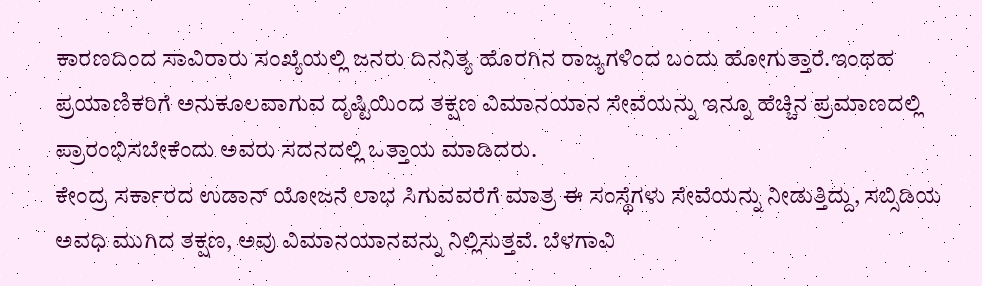ಕಾರಣದಿಂದ ಸಾವಿರಾರು ಸಂಖ್ಯೆಯಲ್ಲಿ ಜನರು ದಿನನಿತ್ಯ ಹೊರಗಿನ ರಾಜ್ಯಗಳಿಂದ ಬಂದು ಹೋಗುತ್ತಾರೆ.ಇಂಥಹ ಪ್ರಯಾಣಿಕರಿಗೆ ಅನುಕೂಲವಾಗುವ ದೃಷ್ಟಿಯಿಂದ ತಕ್ಷಣ ವಿಮಾನಯಾನ ಸೇವೆಯನ್ನು ಇನ್ನೂ ಹೆಚ್ಚಿನ ಪ್ರಮಾಣದಲ್ಲಿ ಪ್ರಾರಂಭಿಸಬೇಕೆಂದು ಅವರು ಸದನದಲ್ಲಿ ಒತ್ತಾಯ ಮಾಡಿದರು.
ಕೇಂದ್ರ ಸರ್ಕಾರದ ಉಡಾನ್ ಯೋಜನೆ ಲಾಭ ಸಿಗುವವರೆಗೆ ಮಾತ್ರ ಈ ಸಂಸ್ಥೆಗಳು ಸೇವೆಯನ್ನು ನೀಡುತ್ತಿದ್ದು, ಸಬ್ಸಿಡಿಯ ಅವಧಿ ಮುಗಿದ ತಕ್ಷಣ, ಅವು ವಿಮಾನಯಾನವನ್ನು ನಿಲ್ಲಿಸುತ್ತವೆ. ಬೆಳಗಾವಿ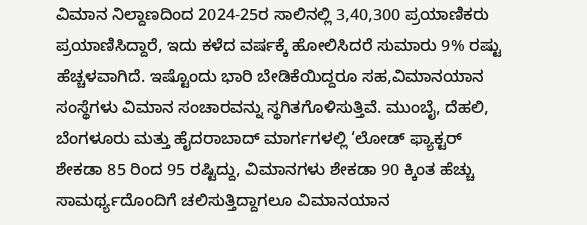ವಿಮಾನ ನಿಲ್ದಾಣದಿಂದ 2024-25ರ ಸಾಲಿನಲ್ಲಿ 3,40,300 ಪ್ರಯಾಣಿಕರು ಪ್ರಯಾಣಿಸಿದ್ದಾರೆ, ಇದು ಕಳೆದ ವರ್ಷಕ್ಕೆ ಹೋಲಿಸಿದರೆ ಸುಮಾರು 9% ರಷ್ಟು ಹೆಚ್ಚಳವಾಗಿದೆ. ಇಷ್ಟೊಂದು ಭಾರಿ ಬೇಡಿಕೆಯಿದ್ದರೂ ಸಹ,ವಿಮಾನಯಾನ ಸಂಸ್ಥೆಗಳು ವಿಮಾನ ಸಂಚಾರವನ್ನು ಸ್ಥಗಿತಗೊಳಿಸುತ್ತಿವೆ. ಮುಂಬೈ, ದೆಹಲಿ, ಬೆಂಗಳೂರು ಮತ್ತು ಹೈದರಾಬಾದ್ ಮಾರ್ಗಗಳಲ್ಲಿ ‘ಲೋಡ್ ಫ್ಯಾಕ್ಟರ್ ಶೇಕಡಾ 85 ರಿಂದ 95 ರಷ್ಟಿದ್ದು, ವಿಮಾನಗಳು ಶೇಕಡಾ 90 ಕ್ಕಿಂತ ಹೆಚ್ಚು ಸಾಮರ್ಥ್ಯದೊಂದಿಗೆ ಚಲಿಸುತ್ತಿದ್ದಾಗಲೂ ವಿಮಾನಯಾನ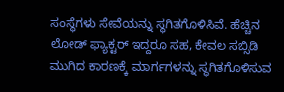ಸಂಸ್ಥೆಗಳು ಸೇವೆಯನ್ನು ಸ್ಥಗಿತಗೊಳಿಸಿವೆ. ಹೆಚ್ಚಿನ ಲೋಡ್ ಫ್ಯಾಕ್ಟರ್ ಇದ್ದರೂ ಸಹ, ಕೇವಲ ಸಬ್ಸಿಡಿ ಮುಗಿದ ಕಾರಣಕ್ಕೆ ಮಾರ್ಗಗಳನ್ನು ಸ್ಥಗಿತಗೊಳಿಸುವ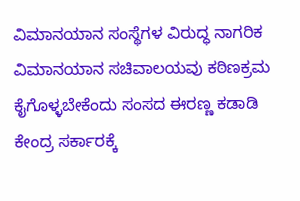ವಿಮಾನಯಾನ ಸಂಸ್ಥೆಗಳ ವಿರುದ್ಧ ನಾಗರಿಕ ವಿಮಾನಯಾನ ಸಚಿವಾಲಯವು ಕಠಿಣಕ್ರಮ ಕೈಗೊಳ್ಳಬೇಕೆಂದು ಸಂಸದ ಈರಣ್ಣ ಕಡಾಡಿ ಕೇಂದ್ರ ಸರ್ಕಾರಕ್ಕೆ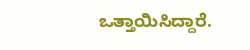ಒತ್ತಾಯಿಸಿದ್ದಾರೆ.